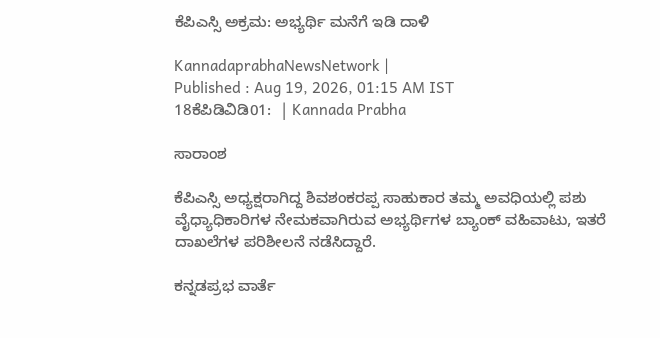ಕೆಪಿಎಸ್ಸಿ ಅಕ್ರಮ: ಅಭ್ಯರ್ಥಿ ಮನೆಗೆ ಇಡಿ ದಾಳಿ

KannadaprabhaNewsNetwork |
Published : Aug 19, 2026, 01:15 AM IST
18ಕೆಪಿಡಿವಿಡಿ01:  | Kannada Prabha

ಸಾರಾಂಶ

ಕೆಪಿಎಸ್ಸಿ ಅಧ್ಯಕ್ಷರಾಗಿದ್ದ ಶಿವಶಂಕರಪ್ಪ ಸಾಹುಕಾರ ತಮ್ಮ ಅವಧಿಯಲ್ಲಿ ಪಶು ವೈಧ್ಯಾಧಿಕಾರಿಗಳ ನೇಮಕವಾಗಿರುವ ಅಭ್ಯರ್ಥಿಗಳ ಬ್ಯಾಂಕ್ ವಹಿವಾಟು, ಇತರೆ ದಾಖಲೆಗಳ ಪರಿಶೀಲನೆ ನಡೆಸಿದ್ದಾರೆ.

ಕನ್ನಡಪ್ರಭ ವಾರ್ತೆ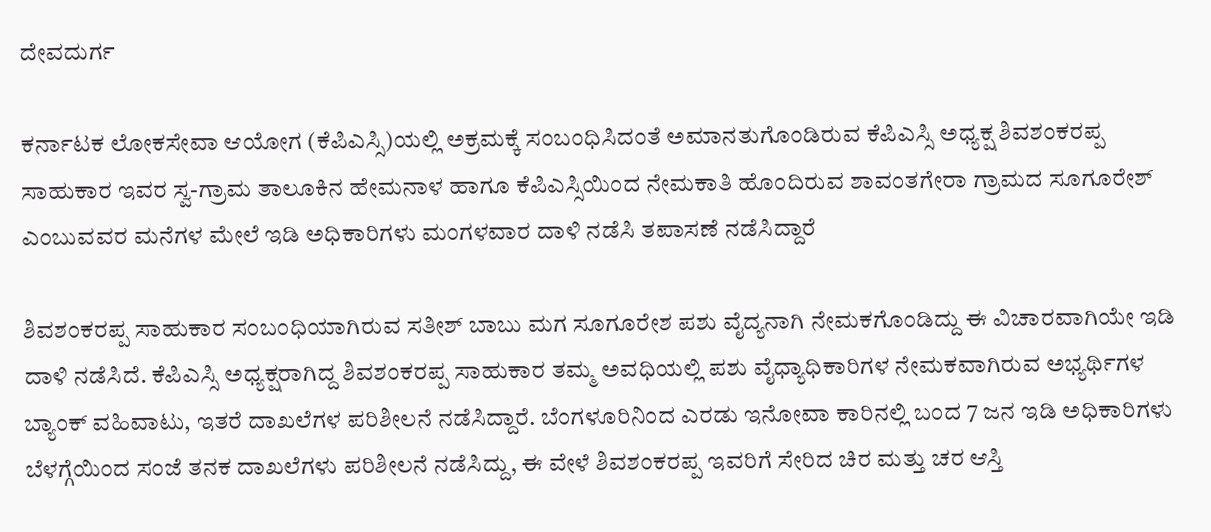ದೇವದುರ್ಗ

ಕರ್ನಾಟಕ ಲೋಕಸೇವಾ ಆಯೋಗ (ಕೆಪಿಎಸ್ಸಿ)ಯಲ್ಲಿ ಅಕ್ರಮಕ್ಕೆ ಸಂಬಂಧಿಸಿದಂತೆ ಅಮಾನತುಗೊಂಡಿರುವ ಕೆಪಿಎಸ್ಸಿ ಅಧ್ಯಕ್ಷ ಶಿವಶಂಕರಪ್ಪ ಸಾಹುಕಾರ ಇವರ ಸ್ವ-ಗ್ರಾಮ ತಾಲೂಕಿನ ಹೇಮನಾಳ ಹಾಗೂ ಕೆಪಿಎಸ್ಸಿಯಿಂದ ನೇಮಕಾತಿ ಹೊಂದಿರುವ ಶಾವಂತಗೇರಾ ಗ್ರಾಮದ ಸೂಗೂರೇಶ್ ಎಂಬುವವರ ಮನೆಗಳ ಮೇಲೆ ಇಡಿ ಅಧಿಕಾರಿಗಳು ಮಂಗಳವಾರ ದಾಳಿ ನಡೆಸಿ ತಪಾಸಣೆ ನಡೆಸಿದ್ದಾರೆ

ಶಿವಶಂಕರಪ್ಪ ಸಾಹುಕಾರ ಸಂಬಂಧಿಯಾಗಿರುವ ಸತೀಶ್ ಬಾಬು ಮಗ ಸೂಗೂರೇಶ ಪಶು ವೈದ್ಯನಾಗಿ ನೇಮಕಗೊಂಡಿದ್ದು ಈ ವಿಚಾರವಾಗಿಯೇ ಇಡಿ ದಾಳಿ ನಡೆಸಿದೆ. ಕೆಪಿಎಸ್ಸಿ ಅಧ್ಯಕ್ಷರಾಗಿದ್ದ ಶಿವಶಂಕರಪ್ಪ ಸಾಹುಕಾರ ತಮ್ಮ ಅವಧಿಯಲ್ಲಿ ಪಶು ವೈಧ್ಯಾಧಿಕಾರಿಗಳ ನೇಮಕವಾಗಿರುವ ಅಭ್ಯರ್ಥಿಗಳ ಬ್ಯಾಂಕ್ ವಹಿವಾಟು, ಇತರೆ ದಾಖಲೆಗಳ ಪರಿಶೀಲನೆ ನಡೆಸಿದ್ದಾರೆ. ಬೆಂಗಳೂರಿನಿಂದ ಎರಡು ಇನೋವಾ ಕಾರಿನಲ್ಲಿ ಬಂದ 7 ಜನ ಇಡಿ ಅಧಿಕಾರಿಗಳು ಬೆಳಗ್ಗೆಯಿಂದ ಸಂಜೆ ತನಕ ದಾಖಲೆಗಳು ಪರಿಶೀಲನೆ ನಡೆಸಿದ್ದು, ಈ ವೇಳೆ ಶಿವಶಂಕರಪ್ಪ ಇವರಿಗೆ ಸೇರಿದ ಚಿರ ಮತ್ತು ಚರ ಆಸ್ತಿ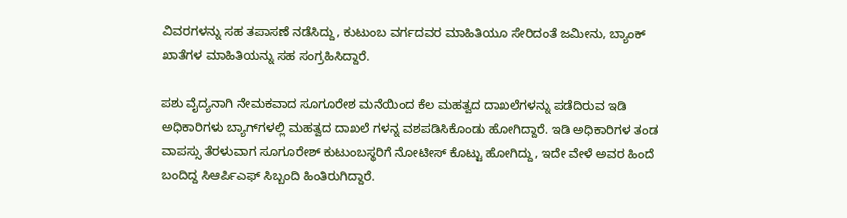ವಿವರಗಳನ್ನು ಸಹ ತಪಾಸಣೆ ನಡೆಸಿದ್ದು, ಕುಟುಂಬ ವರ್ಗದವರ ಮಾಹಿತಿಯೂ ಸೇರಿದಂತೆ ಜಮೀನು, ಬ್ಯಾಂಕ್ ಖಾತೆಗಳ ಮಾಹಿತಿಯನ್ನು ಸಹ ಸಂಗ್ರಹಿಸಿದ್ದಾರೆ.

ಪಶು ವೈದ್ಯನಾಗಿ ನೇಮಕವಾದ ಸೂಗೂರೇಶ ಮನೆಯಿಂದ ಕೆಲ ಮಹತ್ವದ ದಾಖಲೆಗಳನ್ನು ಪಡೆದಿರುವ ಇಡಿ ಅಧಿಕಾರಿಗಳು ಬ್ಯಾಗ್‌ಗಳಲ್ಲಿ ಮಹತ್ವದ ದಾಖಲೆ ಗಳನ್ನ ವಶಪಡಿಸಿಕೊಂಡು ಹೋಗಿದ್ದಾರೆ. ಇಡಿ ಅಧಿಕಾರಿಗಳ ತಂಡ ವಾಪಸ್ಸು ತೆರಳುವಾಗ ಸೂಗೂರೇಶ್ ಕುಟುಂಬಸ್ಥರಿಗೆ ನೋಟೀಸ್ ಕೊಟ್ಟು ಹೋಗಿದ್ದು, ಇದೇ ವೇಳೆ ಅವರ ಹಿಂದೆ ಬಂದಿದ್ದ ಸಿಆರ್ಪಿಎಫ್ ಸಿಬ್ಬಂದಿ ಹಿಂತಿರುಗಿದ್ದಾರೆ.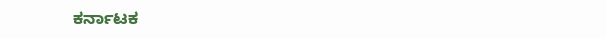ಕರ್ನಾಟಕ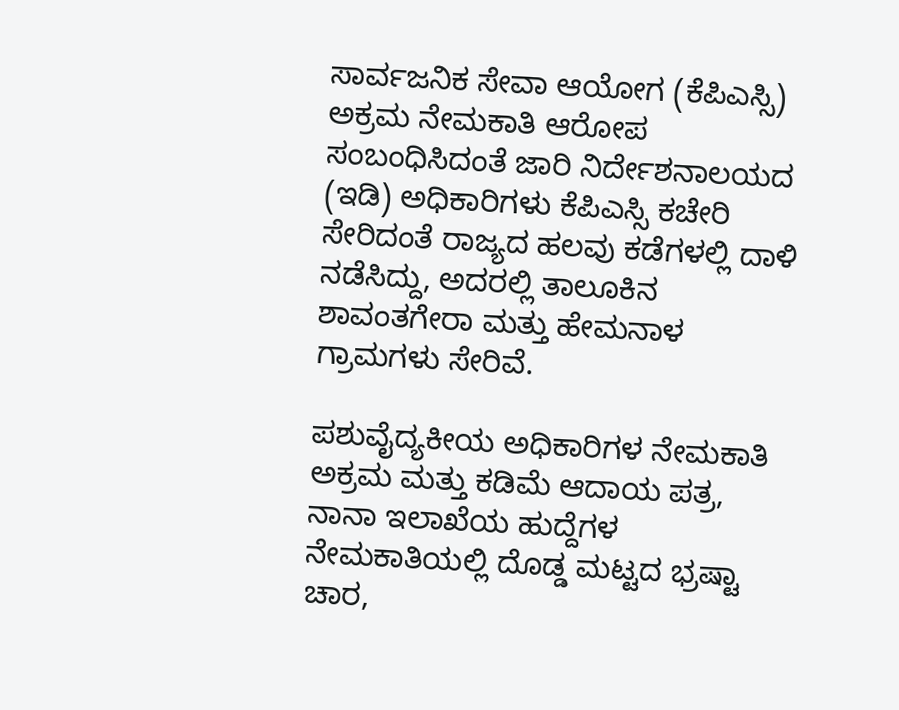ಸಾರ್ವಜನಿಕ ಸೇವಾ ಆಯೋಗ (ಕೆಪಿಎಸ್ಸಿ) ಅಕ್ರಮ ನೇಮಕಾತಿ ಆರೋಪ ಸಂಬಂಧಿಸಿದಂತೆ ಜಾರಿ ನಿರ್ದೇಶನಾಲಯದ (ಇಡಿ) ಅಧಿಕಾರಿಗಳು ಕೆಪಿಎಸ್ಸಿ ಕಚೇರಿ ಸೇರಿದಂತೆ ರಾಜ್ಯದ ಹಲವು ಕಡೆಗಳಲ್ಲಿ ದಾಳಿ ನಡೆಸಿದ್ದು, ಅದರಲ್ಲಿ ತಾಲೂಕಿನ ಶಾವಂತಗೇರಾ ಮತ್ತು ಹೇಮನಾಳ ಗ್ರಾಮಗಳು ಸೇರಿವೆ.

ಪಶುವೈದ್ಯಕೀಯ ಅಧಿಕಾರಿಗಳ ನೇಮಕಾತಿ ಅಕ್ರಮ ಮತ್ತು ಕಡಿಮೆ ಆದಾಯ ಪತ್ರ, ನಾನಾ ಇಲಾಖೆಯ ಹುದ್ದೆಗಳ ನೇಮಕಾತಿಯಲ್ಲಿ ದೊಡ್ಡ ಮಟ್ಟದ ಭ್ರಷ್ಟಾ ಚಾರ,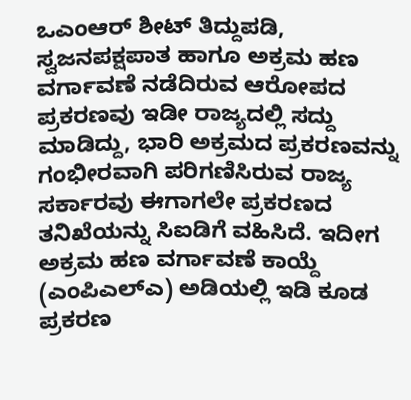ಒಎಂಆರ್ ಶೀಟ್ ತಿದ್ದುಪಡಿ, ಸ್ವಜನಪಕ್ಷಪಾತ ಹಾಗೂ ಅಕ್ರಮ ಹಣ ವರ್ಗಾವಣೆ ನಡೆದಿರುವ ಆರೋಪದ ಪ್ರಕರಣವು ಇಡೀ ರಾಜ್ಯದಲ್ಲಿ ಸದ್ದು ಮಾಡಿದ್ದು, ಭಾರಿ ಅಕ್ರಮದ ಪ್ರಕರಣವನ್ನು ಗಂಭೀರವಾಗಿ ಪರಿಗಣಿಸಿರುವ ರಾಜ್ಯ ಸರ್ಕಾರವು ಈಗಾಗಲೇ ಪ್ರಕರಣದ ತನಿಖೆಯನ್ನು ಸಿಐಡಿಗೆ ವಹಿಸಿದೆ. ಇದೀಗ ಅಕ್ರಮ ಹಣ ವರ್ಗಾವಣೆ ಕಾಯ್ದೆ (ಎಂಪಿಎಲ್ಎ) ಅಡಿಯಲ್ಲಿ ಇಡಿ ಕೂಡ ಪ್ರಕರಣ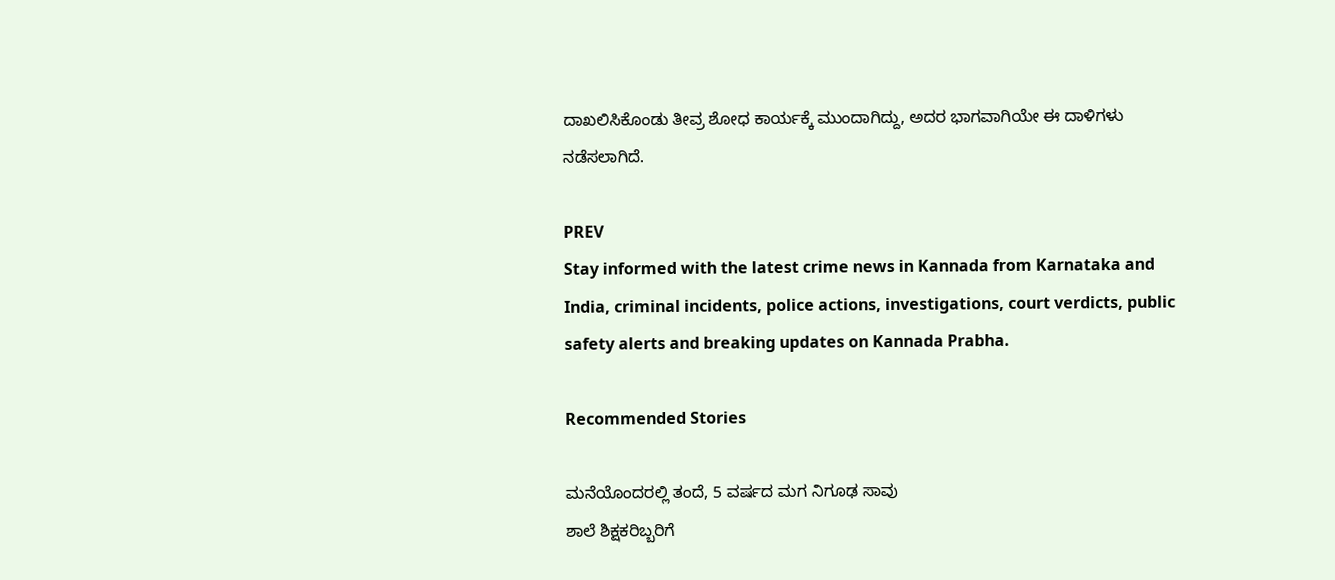ದಾಖಲಿಸಿಕೊಂಡು ತೀವ್ರ ಶೋಧ ಕಾರ್ಯಕ್ಕೆ ಮುಂದಾಗಿದ್ದು, ಅದರ ಭಾಗವಾಗಿಯೇ ಈ ದಾಳಿಗಳು ನಡೆಸಲಾಗಿದೆ.

PREV
Stay informed with the latest crime news in Kannada from Karnataka and India, criminal incidents, police actions, investigations, court verdicts, public safety alerts and breaking updates on Kannada Prabha.

Recommended Stories

ಮನೆಯೊಂದರಲ್ಲಿ ತಂದೆ, 5 ವರ್ಷದ ಮಗ ನಿಗೂಢ ಸಾವು
ಶಾಲೆ ಶಿಕ್ಷಕರಿಬ್ಬರಿಗೆ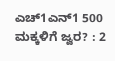ಎಚ್1ಎನ್1 500 ಮಕ್ಕಳಿಗೆ ಜ್ವರ? : 2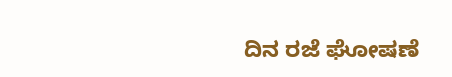ದಿನ ರಜೆ ಘೋಷಣೆ